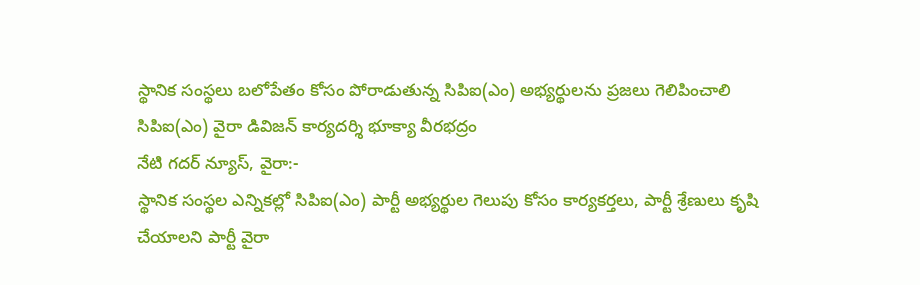స్థానిక సంస్థలు బలోపేతం కోసం పోరాడుతున్న సిపిఐ(ఎం) అభ్యర్థులను ప్రజలు గెలిపించాలి
సిపిఐ(ఎం) వైరా డివిజన్ కార్యదర్శి భూక్యా వీరభద్రం
నేటి గదర్ న్యూస్, వైరా:-
స్థానిక సంస్థల ఎన్నికల్లో సిపిఐ(ఎం) పార్టీ అభ్యర్థుల గెలుపు కోసం కార్యకర్తలు, పార్టీ శ్రేణులు కృషి చేయాలని పార్టీ వైరా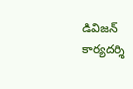డివిజన్ కార్యదర్శి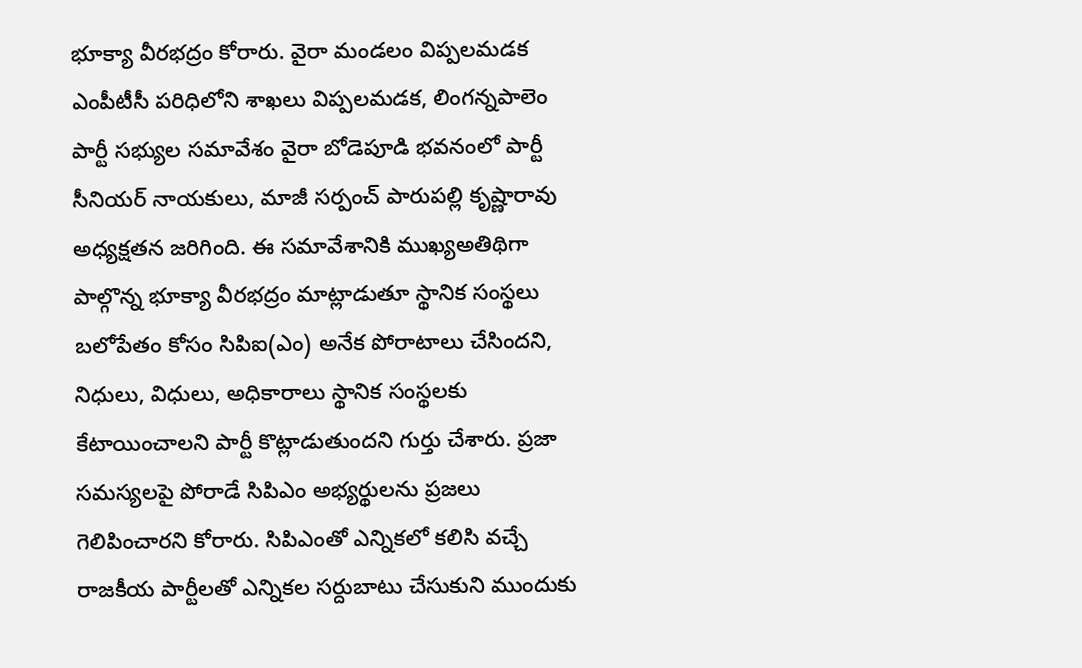భూక్యా వీరభద్రం కోరారు. వైరా మండలం విప్పలమడక ఎంపీటీసీ పరిధిలోని శాఖలు విప్పలమడక, లింగన్నపాలెం పార్టీ సభ్యుల సమావేశం వైరా బోడెపూడి భవనంలో పార్టీ సీనియర్ నాయకులు, మాజీ సర్పంచ్ పారుపల్లి కృష్ణారావు అధ్యక్షతన జరిగింది. ఈ సమావేశానికి ముఖ్యఅతిథిగా పాల్గొన్న భూక్యా వీరభద్రం మాట్లాడుతూ స్థానిక సంస్థలు బలోపేతం కోసం సిపిఐ(ఎం) అనేక పోరాటాలు చేసిందని, నిధులు, విధులు, అధికారాలు స్థానిక సంస్థలకు కేటాయించాలని పార్టీ కొట్లాడుతుందని గుర్తు చేశారు. ప్రజా సమస్యలపై పోరాడే సిపిఎం అభ్యర్థులను ప్రజలు గెలిపించారని కోరారు. సిపిఎంతో ఎన్నికలో కలిసి వచ్చే రాజకీయ పార్టీలతో ఎన్నికల సర్దుబాటు చేసుకుని ముందుకు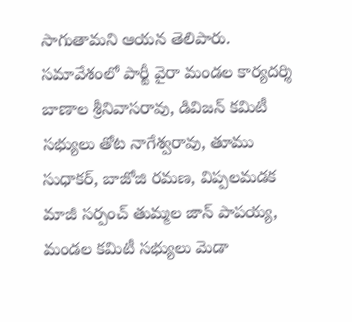సాగుతామని ఆయన తెలిపారు. సమావేశంలో పార్టీ వైరా మండల కార్యదర్శి బాణాల శ్రీనివాసరావు, డివిజన్ కమిటీ సభ్యులు తోట నాగేశ్వరావు, తూము సుధాకర్, బాజోజి రమణ, విప్పలమడక మాజీ సర్పంచ్ తుమ్మల జాన్ పాపయ్య, మండల కమిటీ సభ్యులు మెడా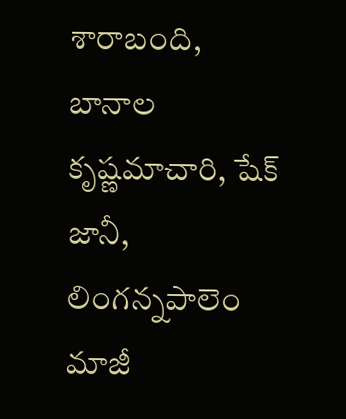శారాబంది, బానాల కృష్ణమాచారి, షేక్ జానీ, లింగన్నపాలెం మాజీ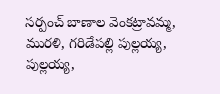సర్పంచ్ బాణాల వెంకట్రావమ్మ, మురళి, గరిడేపల్లి పుల్లయ్య, పుల్లయ్య,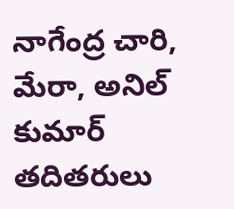నాగేంద్ర చారి, మేరా, అనిల్ కుమార్ తదితరులు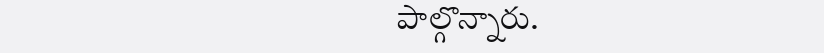పాల్గొన్నారు.